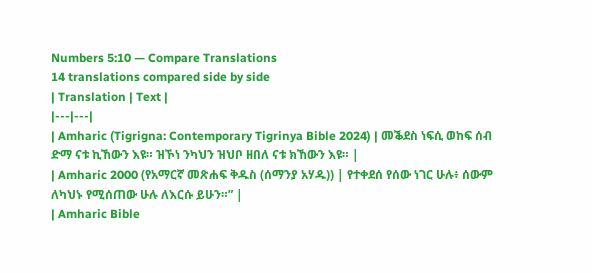Numbers 5:10 — Compare Translations
14 translations compared side by side
| Translation | Text |
|---|---|
| Amharic (Tigrigna: Contemporary Tigrinya Bible 2024) | መቕደስ ነፍሲ ወከፍ ሰብ ድማ ናቱ ኪኸውን እዩ። ዝኾነ ንካህን ዝህቦ ዘበለ ናቱ ክኸውን እዩ። |
| Amharic 2000 (የአማርኛ መጽሐፍ ቅዱስ (ሰማንያ አሃዱ)) | የተቀደሰ የሰው ነገር ሁሉ፥ ሰውም ለካህኑ የሚሰጠው ሁሉ ለእርሱ ይሁን።” |
| Amharic Bible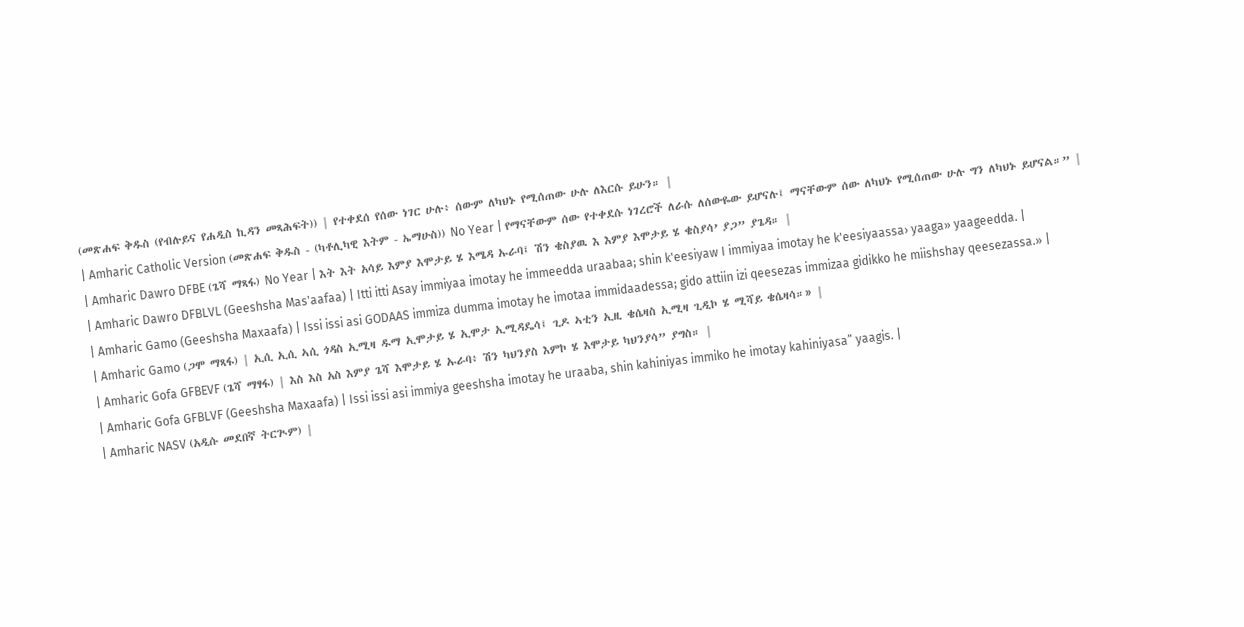(መጽሐፍ ቅዱስ (የብሉይና የሐዲስ ኪዳን መጻሕፍት)) | የተቀደሰ የሰው ነገር ሁሉ፥ ሰውም ለካህኑ የሚሰጠው ሁሉ ለእርሱ ይሁን። |
| Amharic Catholic Version (መጽሐፍ ቅዱስ - (ካቶሊካዊ እትም - ኤማሁስ)) No Year | የማናቸውም ሰው የተቀደሱ ነገረሮች ለራሱ ለሰውዬው ይሆናሉ፤ ማናቸውም ሰው ለካህኑ የሚሰጠው ሁሉ ግን ለካህኑ ይሆናል።” |
| Amharic Dawro DFBE (ጌሻ ማጻፋ) No Year | እት እት አሳይ እምያ እሞታይ ሄ እሜዳ ኡራባ፤ ሽን ቄስያዉ እ እምያ እሞታይ ሄ ቄስያሳ’ ያጋ” ያጌዳ። |
| Amharic Dawro DFBLVL (Geeshsha Mas'aafaa) | Itti itti Asay immiyaa imotay he immeedda uraabaa; shin k'eesiyaw I immiyaa imotay he k'eesiyaassa› yaaga» yaageedda. |
| Amharic Gamo (Geeshsha Maxaafa) | Issi issi asi GODAAS immiza dumma imotay he imotaa immidaadessa; gido attiin izi qeesezas immizaa gidikko he miishshay qeesezassa.» |
| Amharic Gamo (ጋሞ ማጻፋ) | ኢሲ ኢሲ ኣሲ ጎዳስ ኢሚዛ ዱማ ኢሞታይ ሄ ኢሞታ ኢሚዳዴሳ፤ ጊዶ ኣቲን ኢዚ ቄሴዛስ ኢሚዛ ጊዲኮ ሄ ሚሻይ ቄሴዛሳ።» |
| Amharic Gofa GFBEVF (ጌሻ ማፃፋ) | እስ እስ አስ እምያ ጌሻ እሞታይ ሄ ኡራባ፥ ሽን ካህንያስ እምኮ ሄ እሞታይ ካህንያሳ” ያግስ። |
| Amharic Gofa GFBLVF (Geeshsha Maxaafa) | Issi issi asi immiya geeshsha imotay he uraaba, shin kahiniyas immiko he imotay kahiniyasa” yaagis. |
| Amharic NASV (አዲሱ መደበኛ ትርጒም) |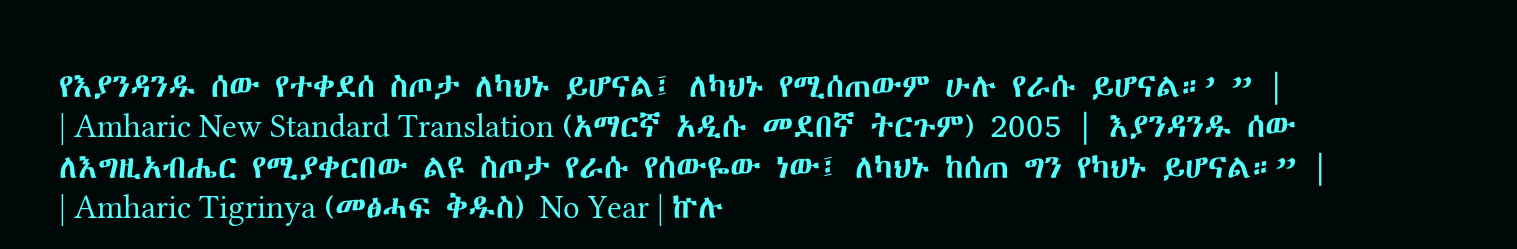የእያንዳንዱ ሰው የተቀደሰ ስጦታ ለካህኑ ይሆናል፤ ለካህኑ የሚሰጠውም ሁሉ የራሱ ይሆናል።’ ” |
| Amharic New Standard Translation (አማርኛ አዲሱ መደበኛ ትርጉም) 2005 | እያንዳንዱ ሰው ለእግዚአብሔር የሚያቀርበው ልዩ ስጦታ የራሱ የሰውዬው ነው፤ ለካህኑ ከሰጠ ግን የካህኑ ይሆናል።” |
| Amharic Tigrinya (መፅሓፍ ቅዱስ) No Year | ኵሉ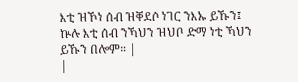እቲ ዝኾነ ሰብ ዝቐደሶ ነገር ንእኡ ይኹን፤ ኵሉ እቲ ሰብ ንኻህን ዝህቦ ድማ ነቲ ኻህን ይኹን በሎም። |
|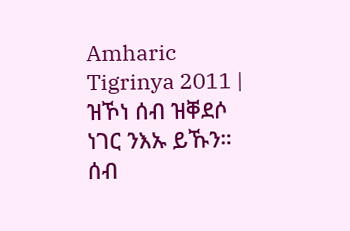Amharic Tigrinya 2011 | ዝኾነ ሰብ ዝቐደሶ ነገር ንእኡ ይኹን። ሰብ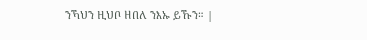ንኻህን ዚህቦ ዘበለ ንእኡ ይኹን። |